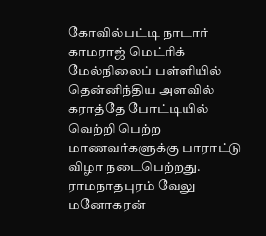கோவில்பட்டி நாடார் காமராஜ் மெட்ரிக் மேல்நிலைப் பள்ளியில் தென்னிந்திய அளவில் கராத்தே போட்டியில் வெற்றி பெற்ற மாணவர்களுக்கு பாராட்டு விழா நடைபெற்றது.
ராமநாதபுரம் வேலு மனோகரன்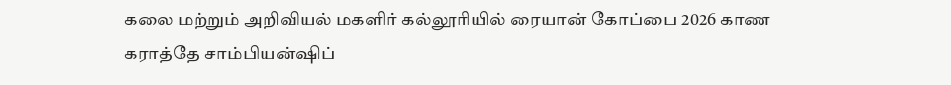கலை மற்றும் அறிவியல் மகளிர் கல்லூரியில் ரையான் கோப்பை 2026 காண கராத்தே சாம்பியன்ஷிப்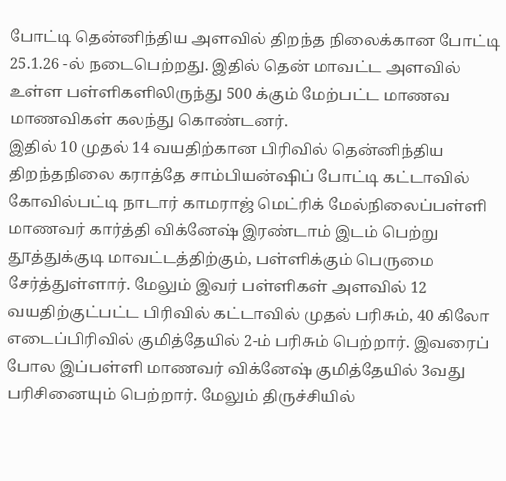போட்டி தென்னிந்திய அளவில் திறந்த நிலைக்கான போட்டி 25.1.26 -ல் நடைபெற்றது. இதில் தென் மாவட்ட அளவில் உள்ள பள்ளிகளிலிருந்து 500 க்கும் மேற்பட்ட மாணவ மாணவிகள் கலந்து கொண்டனர்.
இதில் 10 முதல் 14 வயதிற்கான பிரிவில் தென்னிந்திய திறந்தநிலை கராத்தே சாம்பியன்ஷிப் போட்டி கட்டாவில் கோவில்பட்டி நாடார் காமராஜ் மெட்ரிக் மேல்நிலைப்பள்ளி மாணவர் கார்த்தி விக்னேஷ் இரண்டாம் இடம் பெற்று தூத்துக்குடி மாவட்டத்திற்கும், பள்ளிக்கும் பெருமை சேர்த்துள்ளார். மேலும் இவர் பள்ளிகள் அளவில் 12 வயதிற்குட்பட்ட பிரிவில் கட்டாவில் முதல் பரிசும், 40 கிலோ எடைப்பிரிவில் குமித்தேயில் 2-ம் பரிசும் பெற்றார். இவரைப் போல இப்பள்ளி மாணவர் விக்னேஷ் குமித்தேயில் 3வது பரிசினையும் பெற்றார். மேலும் திருச்சியில்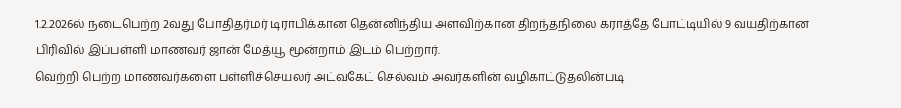1.2.2026ல் நடைபெற்ற 2வது போதிதர்மர் டிராபிக்கான தென்னிந்திய அளவிற்கான திறந்தநிலை கராத்தே போட்டியில் 9 வயதிற்கான பிரிவில் இப்பள்ளி மாணவர் ஜான் மேத்யூ மூன்றாம் இடம் பெற்றார்.
வெற்றி பெற்ற மாணவர்களை பள்ளிச்செயலர் அட்வகேட் செல்வம் அவர்களின் வழிகாட்டுதலின்படி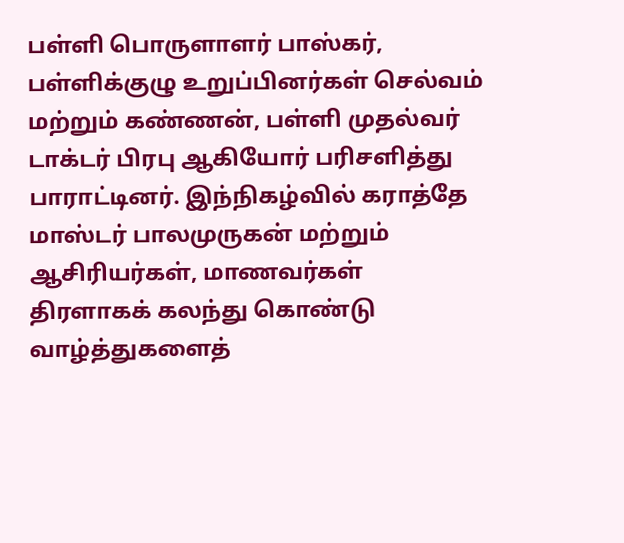பள்ளி பொருளாளர் பாஸ்கர், பள்ளிக்குழு உறுப்பினர்கள் செல்வம் மற்றும் கண்ணன், பள்ளி முதல்வர் டாக்டர் பிரபு ஆகியோர் பரிசளித்து பாராட்டினர். இந்நிகழ்வில் கராத்தே மாஸ்டர் பாலமுருகன் மற்றும் ஆசிரியர்கள், மாணவர்கள் திரளாகக் கலந்து கொண்டு வாழ்த்துகளைத்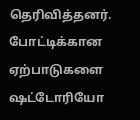தெரிவித்தனர். போட்டிக்கான ஏற்பாடுகளை ஷட்டோரியோ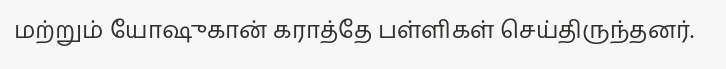மற்றும் யோஷுகான் கராத்தே பள்ளிகள் செய்திருந்தனர்.